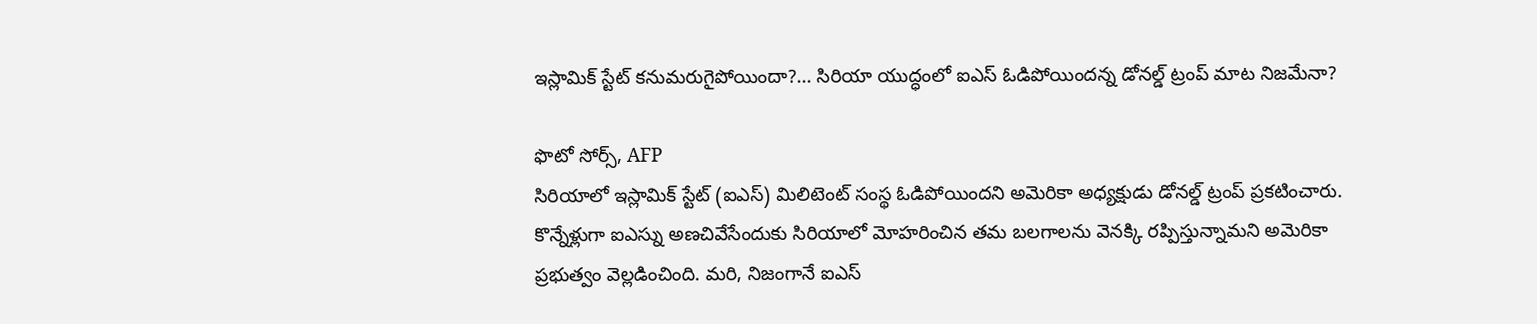ఇస్లామిక్ స్టేట్ కనుమరుగైపోయిందా?... సిరియా యుద్ధంలో ఐఎస్ ఓడిపోయిందన్న డోనల్డ్ ట్రంప్ మాట నిజమేనా?

ఫొటో సోర్స్, AFP
సిరియాలో ఇస్లామిక్ స్టేట్ (ఐఎస్) మిలిటెంట్ సంస్థ ఓడిపోయిందని అమెరికా అధ్యక్షుడు డోనల్డ్ ట్రంప్ ప్రకటించారు. కొన్నేళ్లుగా ఐఎస్ను అణచివేసేందుకు సిరియాలో మోహరించిన తమ బలగాలను వెనక్కి రప్పిస్తున్నామని అమెరికా ప్రభుత్వం వెల్లడించింది. మరి, నిజంగానే ఐఎస్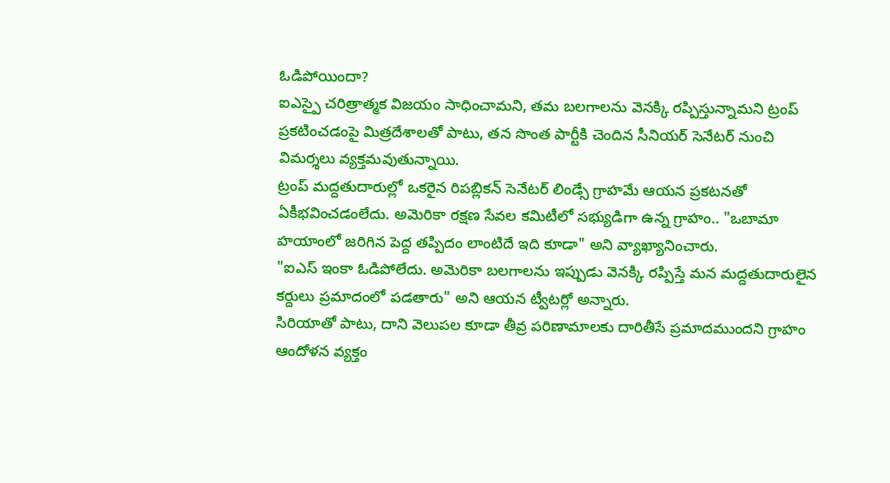ఓడిపోయిందా?
ఐఎస్పై చరిత్రాత్మక విజయం సాధించామని, తమ బలగాలను వెనక్కి రప్పిస్తున్నామని ట్రంప్ ప్రకటించడంపై మిత్రదేశాలతో పాటు, తన సొంత పార్టీకి చెందిన సీనియర్ సెనేటర్ నుంచి విమర్శలు వ్యక్తమవుతున్నాయి.
ట్రంప్ మద్దతుదారుల్లో ఒకరైన రిపబ్లికన్ సెనేటర్ లిండ్సే గ్రాహమే ఆయన ప్రకటనతో ఏకీభవించడంలేదు. అమెరికా రక్షణ సేవల కమిటీలో సభ్యుడిగా ఉన్న గ్రాహం.. "ఒబామా హయాంలో జరిగిన పెద్ద తప్పిదం లాంటిదే ఇది కూడా" అని వ్యాఖ్యానించారు.
"ఐఎస్ ఇంకా ఓడిపోలేదు. అమెరికా బలగాలను ఇప్పుడు వెనక్కి రప్పిస్తే మన మద్దతుదారులైన కర్దులు ప్రమాదంలో పడతారు" అని ఆయన ట్వీటర్లో అన్నారు.
సిరియాతో పాటు, దాని వెలుపల కూడా తీవ్ర పరిణామాలకు దారితీసే ప్రమాదముందని గ్రాహం ఆందోళన వ్యక్తం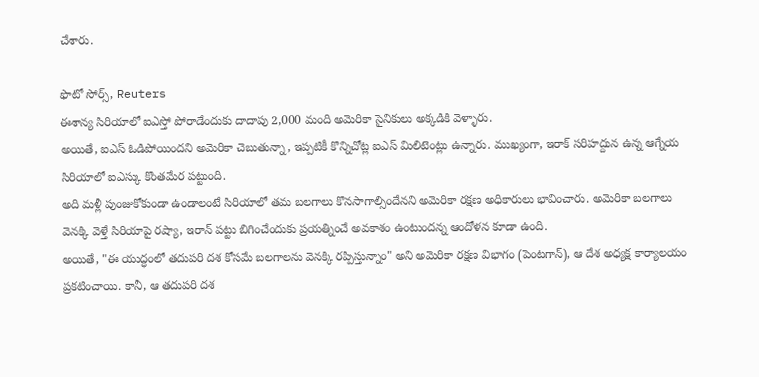చేశారు.

ఫొటో సోర్స్, Reuters
ఈశాన్య సిరియాలో ఐఎస్తో పోరాడేందుకు దాదాపు 2,000 మంది అమెరికా సైనికులు అక్కడికి వెళ్ళారు.
అయితే, ఐఎస్ ఓడిపోయిందని అమెరికా చెబుతున్నా, ఇప్పటికీ కొన్నిచోట్ల ఐఎస్ మిలిటెంట్లు ఉన్నారు. ముఖ్యంగా, ఇరాక్ సరిహద్దున ఉన్న ఆగ్నేయ సిరియాలో ఐఎస్కు కొంతమేర పట్టుంది.
అది మళ్లీ పుంజుకోకుండా ఉండాలంటే సిరియాలో తమ బలగాలు కొనసాగాల్సిందేనని అమెరికా రక్షణ అధికారులు భావించారు. అమెరికా బలగాలు వెనక్కి వెళ్తే సిరియాపై రష్యా, ఇరాన్ పట్టు బిగించేందుకు ప్రయత్నించే అవకాశం ఉంటుందన్న ఆందోళన కూడా ఉంది.
అయితే, "ఈ యుద్ధంలో తదుపరి దశ కోసమే బలగాలను వెనక్కి రప్పిస్తున్నాం" అని అమెరికా రక్షణ విభాగం (పెంటగాన్), ఆ దేశ అధ్యక్ష కార్యాలయం ప్రకటించాయి. కానీ, ఆ తదుపరి దశ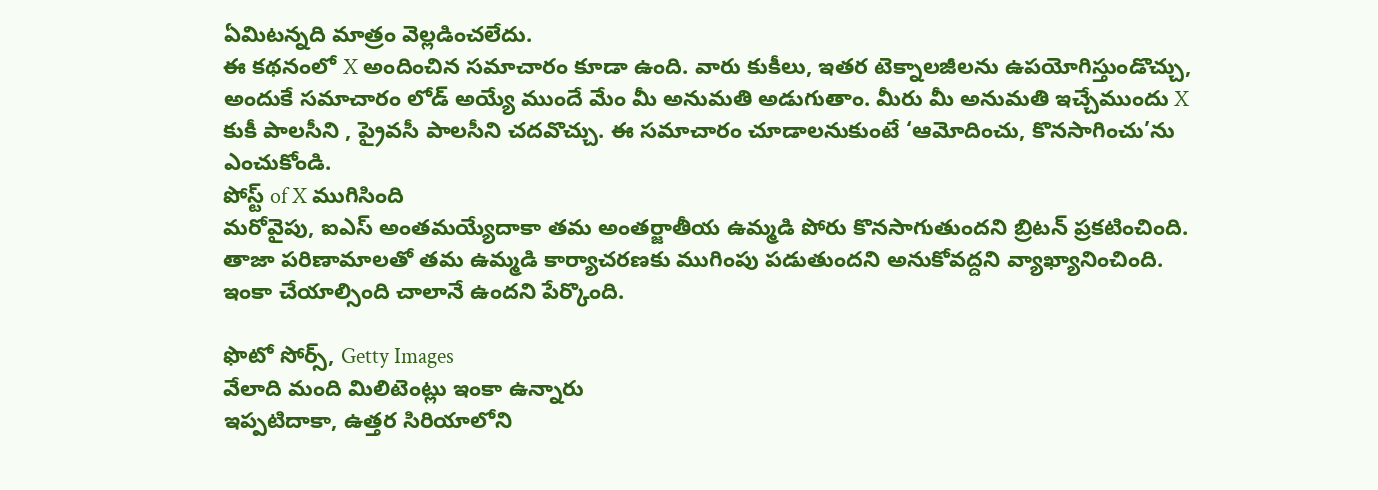ఏమిటన్నది మాత్రం వెల్లడించలేదు.
ఈ కథనంలో X అందించిన సమాచారం కూడా ఉంది. వారు కుకీలు, ఇతర టెక్నాలజీలను ఉపయోగిస్తుండొచ్చు, అందుకే సమాచారం లోడ్ అయ్యే ముందే మేం మీ అనుమతి అడుగుతాం. మీరు మీ అనుమతి ఇచ్చేముందు X కుకీ పాలసీని , ప్రైవసీ పాలసీని చదవొచ్చు. ఈ సమాచారం చూడాలనుకుంటే ‘ఆమోదించు, కొనసాగించు’ను ఎంచుకోండి.
పోస్ట్ of X ముగిసింది
మరోవైపు, ఐఎస్ అంతమయ్యేదాకా తమ అంతర్జాతీయ ఉమ్మడి పోరు కొనసాగుతుందని బ్రిటన్ ప్రకటించింది. తాజా పరిణామాలతో తమ ఉమ్మడి కార్యాచరణకు ముగింపు పడుతుందని అనుకోవద్దని వ్యాఖ్యానించింది. ఇంకా చేయాల్సింది చాలానే ఉందని పేర్కొంది.

ఫొటో సోర్స్, Getty Images
వేలాది మంది మిలిటెంట్లు ఇంకా ఉన్నారు
ఇప్పటిదాకా, ఉత్తర సిరియాలోని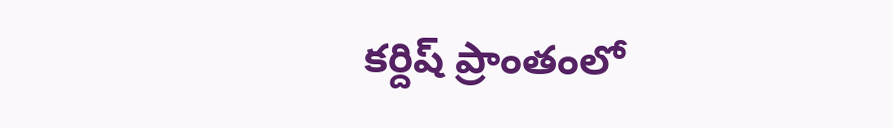కర్దిష్ ప్రాంతంలో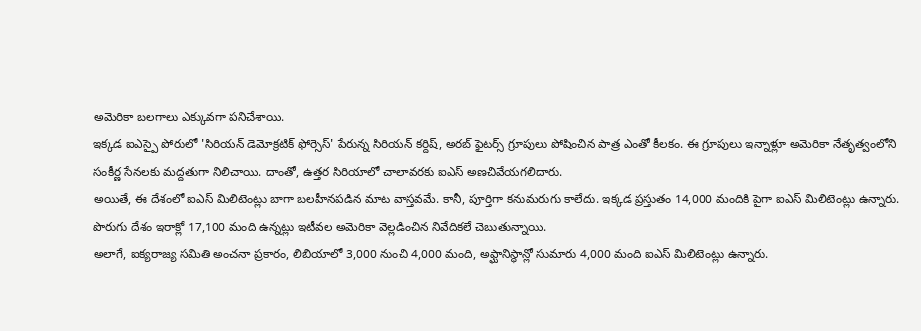అమెరికా బలగాలు ఎక్కువగా పనిచేశాయి.
ఇక్కడ ఐఎస్పై పోరులో 'సిరియన్ డెమోక్రటిక్ ఫోర్సెస్' పేరున్న సిరియన్ కర్దిష్, అరబ్ ఫైటర్స్ గ్రూపులు పోషించిన పాత్ర ఎంతో కీలకం. ఈ గ్రూపులు ఇన్నాళ్లూ అమెరికా నేతృత్వంలోని సంకీర్ణ సేనలకు మద్దతుగా నిలిచాయి. దాంతో, ఉత్తర సిరియాలో చాలావరకు ఐఎస్ అణచివేయగలిదారు.
అయితే, ఈ దేశంలో ఐఎస్ మిలిటెంట్లు బాగా బలహీనపడిన మాట వాస్తవమే. కానీ, పూర్తిగా కనుమరుగు కాలేదు. ఇక్కడ ప్రస్తుతం 14,000 మందికి పైగా ఐఎస్ మిలిటెంట్లు ఉన్నారు. పొరుగు దేశం ఇరాక్లో 17,100 మంది ఉన్నట్లు ఇటీవల అమెరికా వెల్లడించిన నివేదికలే చెబుతున్నాయి.
అలాగే, ఐక్యరాజ్య సమితి అంచనా ప్రకారం, లిబియాలో 3,000 నుంచి 4,000 మంది, అఫ్ఘానిస్థాన్లో సుమారు 4,000 మంది ఐఎస్ మిలిటెంట్లు ఉన్నారు.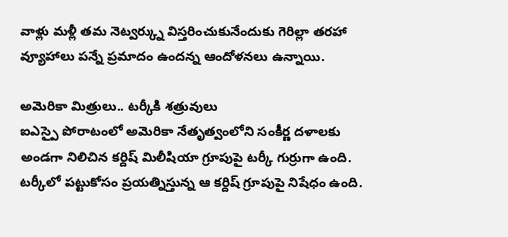వాళ్లు మళ్లీ తమ నెట్వర్క్ను విస్తరించుకునేందుకు గెరిల్లా తరహా వ్యూహాలు పన్నే ప్రమాదం ఉందన్న ఆందోళనలు ఉన్నాయి.

అమెరికా మిత్రులు.. టర్కీకి శత్రువులు
ఐఎస్పై పోరాటంలో అమెరికా నేతృత్వంలోని సంకీర్ణ దళాలకు అండగా నిలిచిన కర్దిష్ మిలీషియా గ్రూపుపై టర్కీ గుర్రుగా ఉంది. టర్కీలో పట్టుకోసం ప్రయత్నిస్తున్న ఆ కర్దిష్ గ్రూపుపై నిషేధం ఉంది.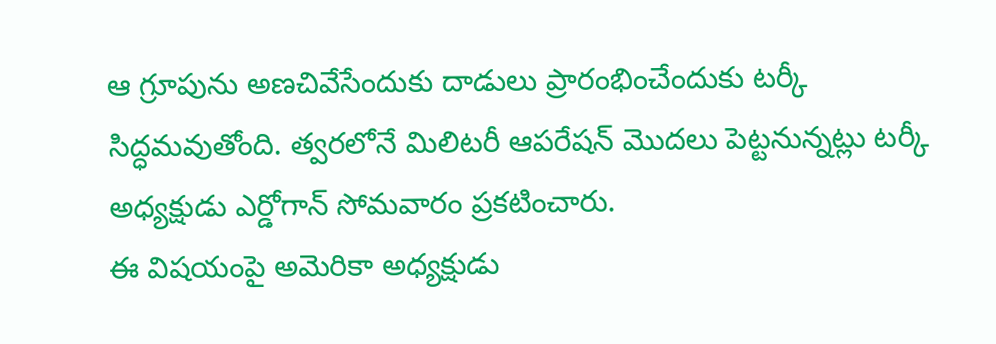ఆ గ్రూపును అణచివేసేందుకు దాడులు ప్రారంభించేందుకు టర్కీ సిద్ధమవుతోంది. త్వరలోనే మిలిటరీ ఆపరేషన్ మొదలు పెట్టనున్నట్లు టర్కీ అధ్యక్షుడు ఎర్డోగాన్ సోమవారం ప్రకటించారు.
ఈ విషయంపై అమెరికా అధ్యక్షుడు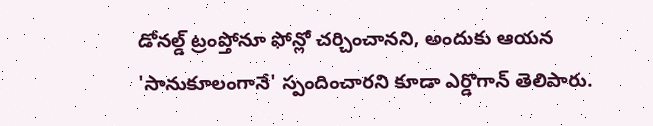డోనల్డ్ ట్రంప్తోనూ ఫోన్లో చర్చించానని, అందుకు ఆయన 'సానుకూలంగానే' స్పందించారని కూడా ఎర్డొగాన్ తెలిపారు.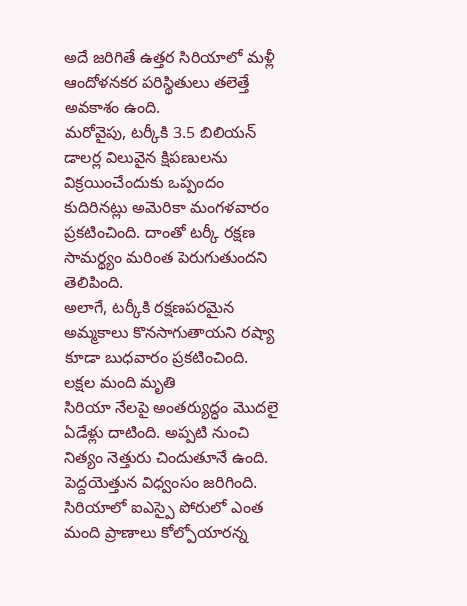అదే జరిగితే ఉత్తర సిరియాలో మళ్లీ ఆందోళనకర పరిస్థితులు తలెత్తే అవకాశం ఉంది.
మరోవైపు, టర్కీకి 3.5 బిలియన్ డాలర్ల విలువైన క్షిపణులను విక్రయించేందుకు ఒప్పందం కుదిరినట్లు అమెరికా మంగళవారం ప్రకటించింది. దాంతో టర్కీ రక్షణ సామర్థ్యం మరింత పెరుగుతుందని తెలిపింది.
అలాగే, టర్కీకి రక్షణపరమైన అమ్మకాలు కొనసాగుతాయని రష్యా కూడా బుధవారం ప్రకటించింది.
లక్షల మంది మృతి
సిరియా నేలపై అంతర్యుద్ధం మొదలై ఏడేళ్లు దాటింది. అప్పటి నుంచి నిత్యం నెత్తురు చిందుతూనే ఉంది. పెద్దయెత్తున విధ్వంసం జరిగింది.
సిరియాలో ఐఎస్పై పోరులో ఎంత మంది ప్రాణాలు కోల్పోయారన్న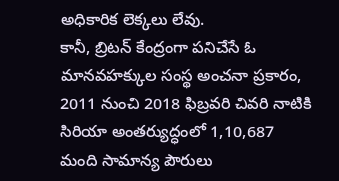అధికారిక లెక్కలు లేవు.
కానీ, బ్రిటన్ కేంద్రంగా పనిచేసే ఓ మానవహక్కుల సంస్థ అంచనా ప్రకారం, 2011 నుంచి 2018 ఫిబ్రవరి చివరి నాటికి సిరియా అంతర్యుద్ధంలో 1,10,687 మంది సామాన్య పౌరులు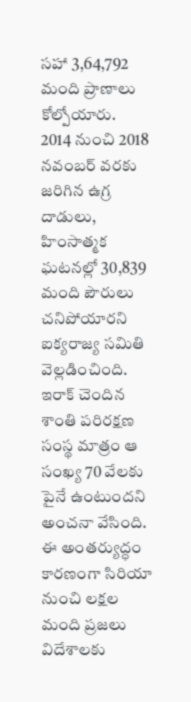సహా 3,64,792 మంది ప్రాణాలు కోల్పోయారు.
2014 నుంచి 2018 నవంబర్ వరకు జరిగిన ఉగ్ర దాడులు, హింసాత్మక ఘటనల్లో 30,839 మంది పౌరులు చనిపోయారని ఐక్యరాజ్య సమితి వెల్లడించింది. ఇరాక్ చెందిన శాంతి పరిరక్షణ సంస్థ మాత్రం ఆ సంఖ్య 70 వేలకు పైనే ఉంటుందని అంచనా వేసింది.
ఈ అంతర్యుద్ధం కారణంగా సిరియా నుంచి లక్షల మంది ప్రజలు విదేశాలకు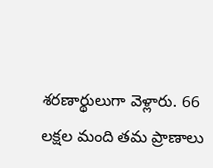శరణార్థులుగా వెళ్లారు. 66 లక్షల మంది తమ ప్రాణాలు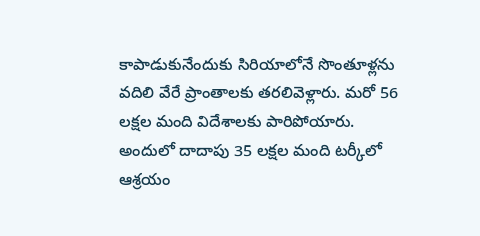కాపాడుకునేందుకు సిరియాలోనే సొంతూళ్లను వదిలి వేరే ప్రాంతాలకు తరలివెళ్లారు. మరో 56 లక్షల మంది విదేశాలకు పారిపోయారు. అందులో దాదాపు 35 లక్షల మంది టర్కీలో ఆశ్రయం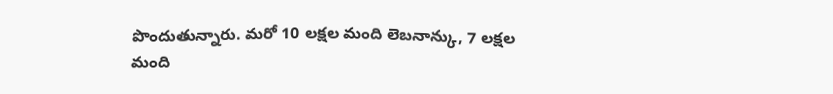పొందుతున్నారు. మరో 10 లక్షల మంది లెబనాన్కు, 7 లక్షల మంది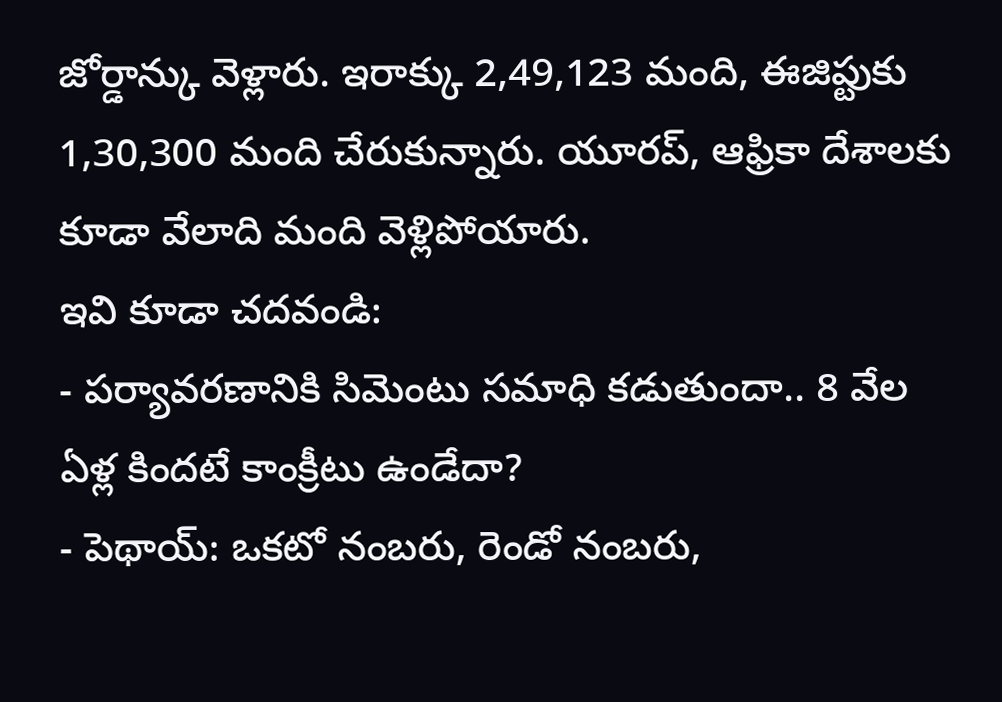జోర్డాన్కు వెళ్లారు. ఇరాక్కు 2,49,123 మంది, ఈజిప్టుకు 1,30,300 మంది చేరుకున్నారు. యూరప్, ఆఫ్రికా దేశాలకు కూడా వేలాది మంది వెళ్లిపోయారు.
ఇవి కూడా చదవండి:
- పర్యావరణానికి సిమెంటు సమాధి కడుతుందా.. 8 వేల ఏళ్ల కిందటే కాంక్రీటు ఉండేదా?
- పెథాయ్: ఒకటో నంబరు, రెండో నంబరు,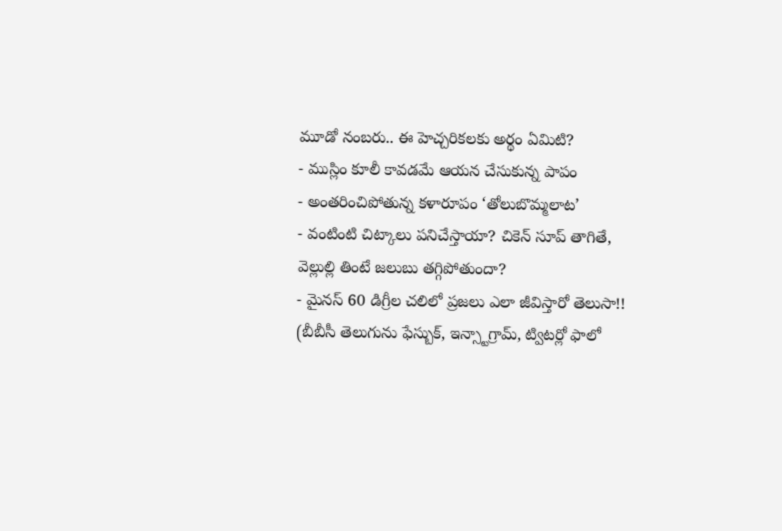మూడో నంబరు.. ఈ హెచ్చరికలకు అర్థం ఏమిటి?
- ముస్లిం కూలీ కావడమే ఆయన చేసుకున్న పాపం
- అంతరించిపోతున్న కళారూపం ‘తోలుబొమ్మలాట’
- వంటింటి చిట్కాలు పనిచేస్తాయా? చికెన్ సూప్ తాగితే, వెల్లుల్లి తింటే జలుబు తగ్గిపోతుందా?
- మైనస్ 60 డిగ్రీల చలిలో ప్రజలు ఎలా జీవిస్తారో తెలుసా!!
(బీబీసీ తెలుగును ఫేస్బుక్, ఇన్స్టాగ్రామ్, ట్విటర్లో ఫాలో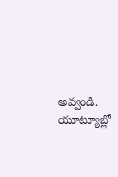అవ్వండి. యూట్యూబ్లో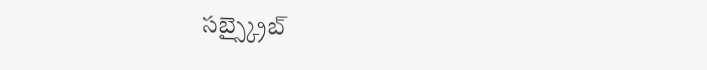సబ్స్క్రైబ్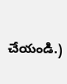చేయండి.)